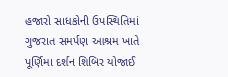હજારો સાધકોની ઉપસ્થિતિમાં ગુજરાત સમર્પણ આશ્રમ ખાતે પૂર્ણિમા દર્શન શિબિર યોજાઈ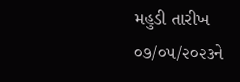મહુડી તારીખ ૦૭/૦૫/૨૦૨૩ને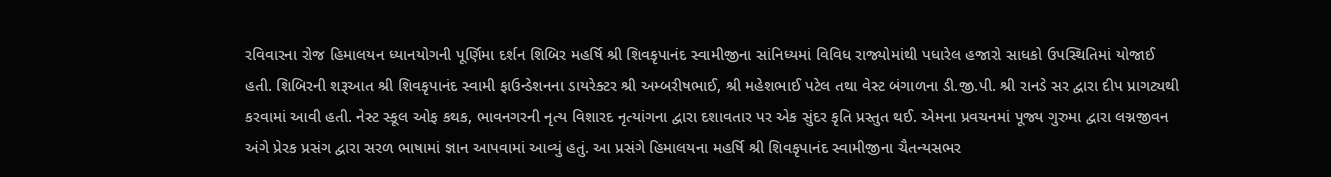રવિવારના રોજ હિમાલયન ધ્યાનયોગની પૂર્ણિમા દર્શન શિબિર મહર્ષિ શ્રી શિવકૃપાનંદ સ્વામીજીના સાંનિધ્યમાં વિવિધ રાજ્યોમાંથી પધારેલ હજારો સાધકો ઉપસ્થિતિમાં યોજાઈ હતી. શિબિરની શરૂઆત શ્રી શિવકૃપાનંદ સ્વામી ફાઉન્ડેશનના ડાયરેક્ટર શ્રી અમ્બરીષભાઈ, શ્રી મહેશભાઈ પટેલ તથા વેસ્ટ બંગાળના ડી.જી.પી. શ્રી રાનડે સર દ્વારા દીપ પ્રાગટ્યથી કરવામાં આવી હતી. નેસ્ટ સ્કૂલ ઓફ કથક, ભાવનગરની નૃત્ય વિશારદ નૃત્યાંગના દ્વારા દશાવતાર પર એક સુંદર કૃતિ પ્રસ્તુત થઈ. એમના પ્રવચનમાં પૂજ્ય ગુરુમા દ્વારા લગ્નજીવન અંગે પ્રેરક પ્રસંગ દ્વારા સરળ ભાષામાં જ્ઞાન આપવામાં આવ્યું હતું. આ પ્રસંગે હિમાલયના મહર્ષિ શ્રી શિવકૃપાનંદ સ્વામીજીના ચૈતન્યસભર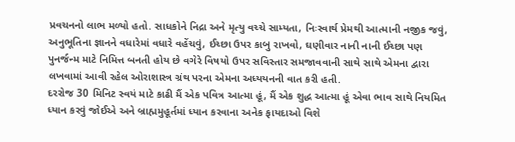પ્રવચનનો લાભ મળ્યો હતો. સાધકોને નિદ્રા અને મૃત્યુ વચ્ચે સામ્યતા, નિઃસ્વાર્થ પ્રેમથી આત્માની નજીક જવું, અનુભૂતિના જ્ઞાનને વધારેમાં વધારે વહેંચવું, ઈચ્છા ઉપર કાબુ રાખવો, ઘણીવાર નાની નાની ઈચ્છા પણ પુનર્જન્મ માટે નિમિત્ત બનતી હોય છે વગેરે વિષયો ઉપર સવિસ્તાર સમજાવવાની સાથે સાથે એમના દ્વારા લખવામાં આવી રહેલ ઓરાશાસ્ત્ર ગ્રંથ પરના એમના અધ્યયનની વાત કરી હતી.
દરરોજ 30 મિનિટ સ્વયં માટે કાઢી મૈં એક પવિત્ર આત્મા હૂં, મૈં એક શુદ્ધ આત્મા હૂં એવા ભાવ સાથે નિયમિત ધ્યાન કરવું જોઈએ અને બ્રાહ્મમુહૂર્તમાં ધ્યાન કરવાના અનેક ફાયદાઓ વિશે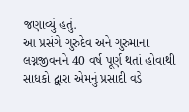જણાવ્યું હતું.
આ પ્રસંગે ગુરુદેવ અને ગુરુમાના લગ્નજીવનને 40 વર્ષ પૂર્ણ થતાં હોવાથી સાધકો દ્વારા એમનું પ્રસાદી વડે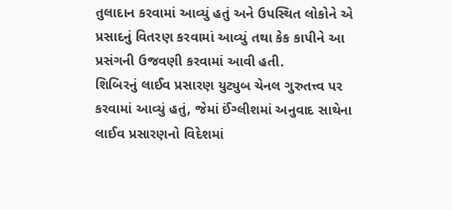તુલાદાન કરવામાં આવ્યું હતું અને ઉપસ્થિત લોકોને એ પ્રસાદનું વિતરણ કરવામાં આવ્યું તથા કેક કાપીને આ પ્રસંગની ઉજવણી કરવામાં આવી હતી.
શિબિરનું લાઈવ પ્રસારણ યુટ્યુબ ચેનલ ગુરુતત્ત્વ પર કરવામાં આવ્યું હતું, જેમાં ઈંગ્લીશમાં અનુવાદ સાથેના લાઈવ પ્રસારણનો વિદેશમાં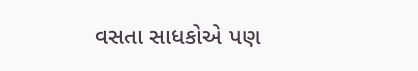વસતા સાધકોએ પણ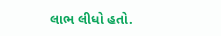લાભ લીધો હતો.